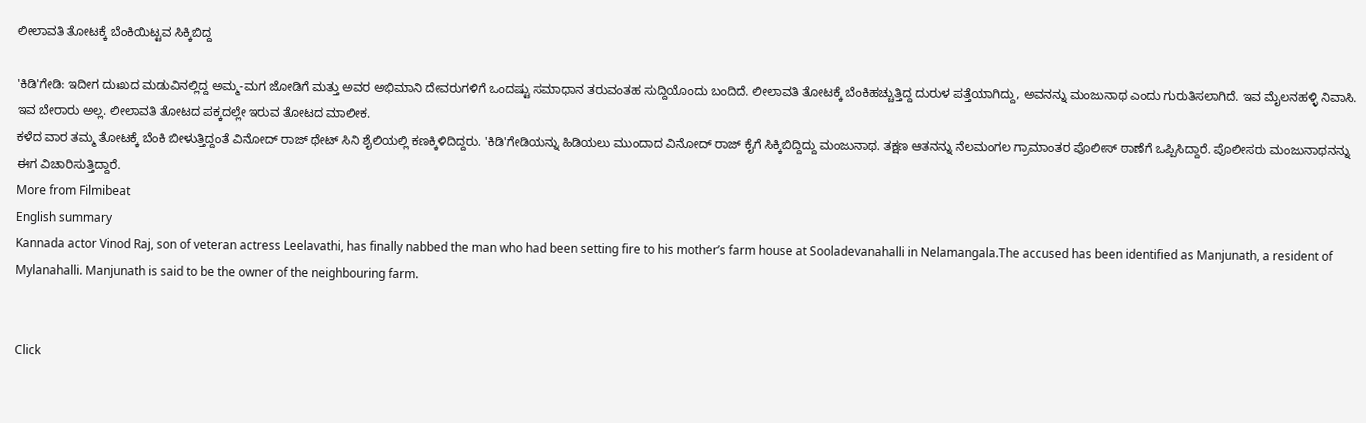ಲೀಲಾವತಿ ತೋಟಕ್ಕೆ ಬೆಂಕಿಯಿಟ್ಟವ ಸಿಕ್ಕಿಬಿದ್ದ

'ಕಿಡಿ'ಗೇಡಿ: ಇದೀಗ ದುಃಖದ ಮಡುವಿನಲ್ಲಿದ್ದ ಅಮ್ಮ-ಮಗ ಜೋಡಿಗೆ ಮತ್ತು ಅವರ ಅಭಿಮಾನಿ ದೇವರುಗಳಿಗೆ ಒಂದಷ್ಟು ಸಮಾಧಾನ ತರುವಂತಹ ಸುದ್ದಿಯೊಂದು ಬಂದಿದೆ. ಲೀಲಾವತಿ ತೋಟಕ್ಕೆ ಬೆಂಕಿಹಚ್ಚುತ್ತಿದ್ದ ದುರುಳ ಪತ್ತೆಯಾಗಿದ್ದು, ಅವನನ್ನು ಮಂಜುನಾಥ ಎಂದು ಗುರುತಿಸಲಾಗಿದೆ. ಇವ ಮೈಲನಹಳ್ಳಿ ನಿವಾಸಿ. ಇವ ಬೇರಾರು ಅಲ್ಲ. ಲೀಲಾವತಿ ತೋಟದ ಪಕ್ಕದಲ್ಲೇ ಇರುವ ತೋಟದ ಮಾಲೀಕ.
ಕಳೆದ ವಾರ ತಮ್ಮ ತೋಟಕ್ಕೆ ಬೆಂಕಿ ಬೀಳುತ್ತಿದ್ದಂತೆ ವಿನೋದ್ ರಾಜ್ ಥೇಟ್ ಸಿನಿ ಶೈಲಿಯಲ್ಲಿ ಕಣಕ್ಕಿಳಿದಿದ್ದರು. 'ಕಿಡಿ'ಗೇಡಿಯನ್ನು ಹಿಡಿಯಲು ಮುಂದಾದ ವಿನೋದ್ ರಾಜ್ ಕೈಗೆ ಸಿಕ್ಕಿಬಿದ್ದಿದ್ದು ಮಂಜುನಾಥ. ತಕ್ಷಣ ಆತನನ್ನು ನೆಲಮಂಗಲ ಗ್ರಾಮಾಂತರ ಪೊಲೀಸ್ ಠಾಣೆಗೆ ಒಪ್ಪಿಸಿದ್ದಾರೆ. ಪೊಲೀಸರು ಮಂಜುನಾಥನನ್ನು ಈಗ ವಿಚಾರಿಸುತ್ತಿದ್ದಾರೆ.
More from Filmibeat
English summary
Kannada actor Vinod Raj, son of veteran actress Leelavathi, has finally nabbed the man who had been setting fire to his mother’s farm house at Sooladevanahalli in Nelamangala.The accused has been identified as Manjunath, a resident of Mylanahalli. Manjunath is said to be the owner of the neighbouring farm.


Click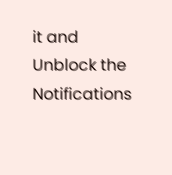it and Unblock the Notifications